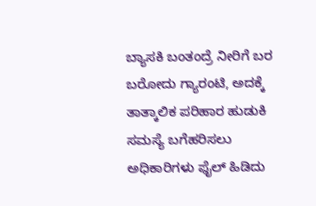ಬ್ಯಾಸಕಿ ಬಂತಂದ್ರೆ ನೀರಿಗೆ ಬರ ಬರೋದು ಗ್ಯಾರಂಟಿ, ಅದಕ್ಕೆ ತಾತ್ಕಾಲಿಕ ಪರಿಹಾರ ಹುಡುಕಿ ಸಮಸ್ಯೆ ಬಗೆಹರಿಸಲು ಅಧಿಕಾರಿಗಳು ಫೈಲ್ ಹಿಡಿದು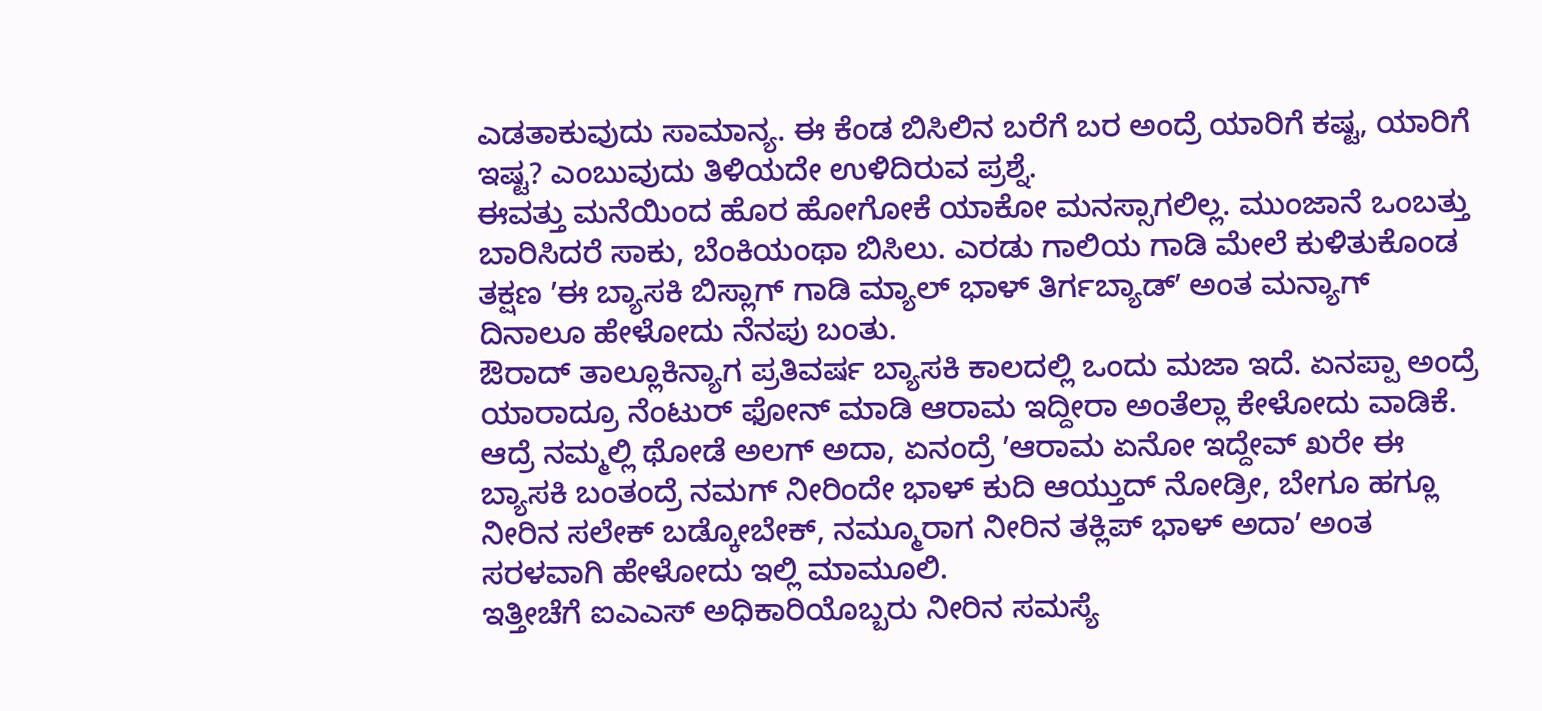ಎಡತಾಕುವುದು ಸಾಮಾನ್ಯ. ಈ ಕೆಂಡ ಬಿಸಿಲಿನ ಬರೆಗೆ ಬರ ಅಂದ್ರೆ ಯಾರಿಗೆ ಕಷ್ಟ, ಯಾರಿಗೆ ಇಷ್ಟ? ಎಂಬುವುದು ತಿಳಿಯದೇ ಉಳಿದಿರುವ ಪ್ರಶ್ನೆ.
ಈವತ್ತು ಮನೆಯಿಂದ ಹೊರ ಹೋಗೋಕೆ ಯಾಕೋ ಮನಸ್ಸಾಗಲಿಲ್ಲ. ಮುಂಜಾನೆ ಒಂಬತ್ತು ಬಾರಿಸಿದರೆ ಸಾಕು, ಬೆಂಕಿಯಂಥಾ ಬಿಸಿಲು. ಎರಡು ಗಾಲಿಯ ಗಾಡಿ ಮೇಲೆ ಕುಳಿತುಕೊಂಡ ತಕ್ಷಣ ʼಈ ಬ್ಯಾಸಕಿ ಬಿಸ್ಲಾಗ್ ಗಾಡಿ ಮ್ಯಾಲ್ ಭಾಳ್ ತಿರ್ಗಬ್ಯಾಡ್ʼ ಅಂತ ಮನ್ಯಾಗ್ ದಿನಾಲೂ ಹೇಳೋದು ನೆನಪು ಬಂತು.
ಔರಾದ್ ತಾಲ್ಲೂಕಿನ್ಯಾಗ ಪ್ರತಿವರ್ಷ ಬ್ಯಾಸಕಿ ಕಾಲದಲ್ಲಿ ಒಂದು ಮಜಾ ಇದೆ. ಏನಪ್ಪಾ ಅಂದ್ರೆ ಯಾರಾದ್ರೂ ನೆಂಟುರ್ ಫೋನ್ ಮಾಡಿ ಆರಾಮ ಇದ್ದೀರಾ ಅಂತೆಲ್ಲಾ ಕೇಳೋದು ವಾಡಿಕೆ. ಆದ್ರೆ ನಮ್ಮಲ್ಲಿ ಥೋಡೆ ಅಲಗ್ ಅದಾ, ಏನಂದ್ರೆ ʼಆರಾಮ ಏನೋ ಇದ್ದೇವ್ ಖರೇ ಈ ಬ್ಯಾಸಕಿ ಬಂತಂದ್ರೆ ನಮಗ್ ನೀರಿಂದೇ ಭಾಳ್ ಕುದಿ ಆಯ್ತುದ್ ನೋಡ್ರೀ, ಬೇಗೂ ಹಗ್ಲೂ ನೀರಿನ ಸಲೇಕ್ ಬಡ್ಕೋಬೇಕ್, ನಮ್ಮೂರಾಗ ನೀರಿನ ತಕ್ಲಿಪ್ ಭಾಳ್ ಅದಾʼ ಅಂತ ಸರಳವಾಗಿ ಹೇಳೋದು ಇಲ್ಲಿ ಮಾಮೂಲಿ.
ಇತ್ತೀಚೆಗೆ ಐಎಎಸ್ ಅಧಿಕಾರಿಯೊಬ್ಬರು ನೀರಿನ ಸಮಸ್ಯೆ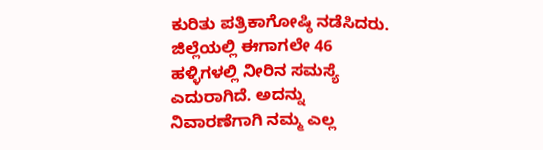ಕುರಿತು ಪತ್ರಿಕಾಗೋಷ್ಠಿ ನಡೆಸಿದರು. ಜಿಲ್ಲೆಯಲ್ಲಿ ಈಗಾಗಲೇ 46 ಹಳ್ಳಿಗಳಲ್ಲಿ ನೀರಿನ ಸಮಸ್ಯೆ ಎದುರಾಗಿದೆ. ಅದನ್ನು ನಿವಾರಣೆಗಾಗಿ ನಮ್ಮ ಎಲ್ಲ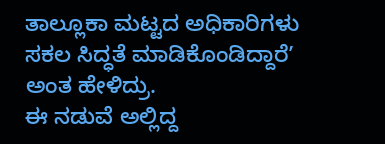ತಾಲ್ಲೂಕಾ ಮಟ್ಟದ ಅಧಿಕಾರಿಗಳು ಸಕಲ ಸಿದ್ಧತೆ ಮಾಡಿಕೊಂಡಿದ್ದಾರೆʼ ಅಂತ ಹೇಳಿದ್ರು.
ಈ ನಡುವೆ ಅಲ್ಲಿದ್ದ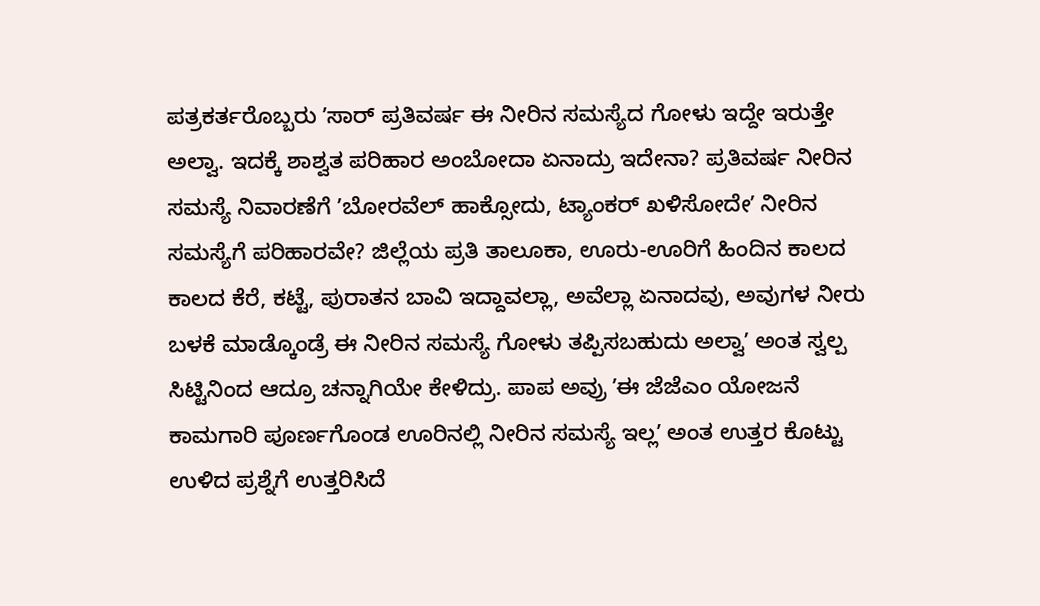ಪತ್ರಕರ್ತರೊಬ್ಬರು ʼಸಾರ್ ಪ್ರತಿವರ್ಷ ಈ ನೀರಿನ ಸಮಸ್ಯೆದ ಗೋಳು ಇದ್ದೇ ಇರುತ್ತೇ ಅಲ್ವಾ. ಇದಕ್ಕೆ ಶಾಶ್ವತ ಪರಿಹಾರ ಅಂಬೋದಾ ಏನಾದ್ರು ಇದೇನಾ? ಪ್ರತಿವರ್ಷ ನೀರಿನ ಸಮಸ್ಯೆ ನಿವಾರಣೆಗೆ ʼಬೋರವೆಲ್ ಹಾಕ್ಸೋದು, ಟ್ಯಾಂಕರ್ ಖಳಿಸೋದೇʼ ನೀರಿನ ಸಮಸ್ಯೆಗೆ ಪರಿಹಾರವೇ? ಜಿಲ್ಲೆಯ ಪ್ರತಿ ತಾಲೂಕಾ, ಊರು-ಊರಿಗೆ ಹಿಂದಿನ ಕಾಲದ ಕಾಲದ ಕೆರೆ, ಕಟ್ಟೆ, ಪುರಾತನ ಬಾವಿ ಇದ್ದಾವಲ್ಲಾ, ಅವೆಲ್ಲಾ ಏನಾದವು, ಅವುಗಳ ನೀರು ಬಳಕೆ ಮಾಡ್ಕೊಂಡ್ರೆ ಈ ನೀರಿನ ಸಮಸ್ಯೆ ಗೋಳು ತಪ್ಪಿಸಬಹುದು ಅಲ್ವಾʼ ಅಂತ ಸ್ವಲ್ಪ ಸಿಟ್ಟಿನಿಂದ ಆದ್ರೂ ಚನ್ನಾಗಿಯೇ ಕೇಳಿದ್ರು. ಪಾಪ ಅವ್ರು ʼಈ ಜೆಜೆಎಂ ಯೋಜನೆ ಕಾಮಗಾರಿ ಪೂರ್ಣಗೊಂಡ ಊರಿನಲ್ಲಿ ನೀರಿನ ಸಮಸ್ಯೆ ಇಲ್ಲʼ ಅಂತ ಉತ್ತರ ಕೊಟ್ಟು ಉಳಿದ ಪ್ರಶ್ನೆಗೆ ಉತ್ತರಿಸಿದೆ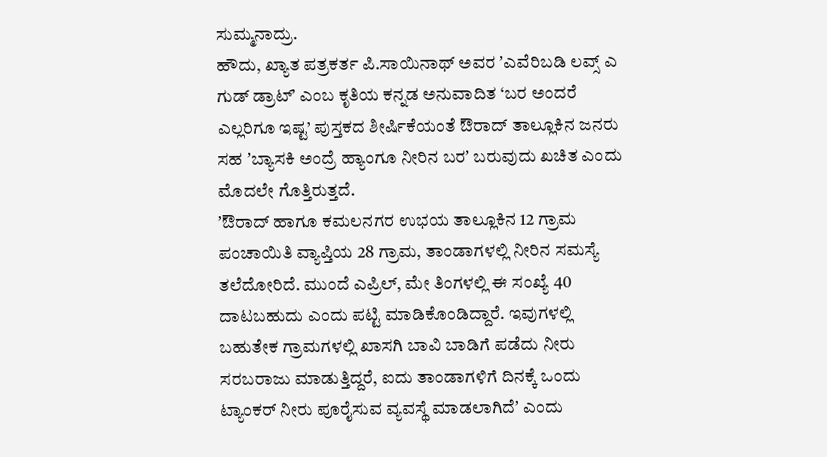ಸುಮ್ಮನಾದ್ರು.
ಹೌದು, ಖ್ಯಾತ ಪತ್ರಕರ್ತ ಪಿ.ಸಾಯಿನಾಥ್ ಅವರ ʼಎವೆರಿಬಡಿ ಲವ್ಸ್ ಎ ಗುಡ್ ಡ್ರಾಟ್ʼ ಎಂಬ ಕೃತಿಯ ಕನ್ನಡ ಅನುವಾದಿತ ‘ಬರ ಅಂದರೆ ಎಲ್ಲರಿಗೂ ಇಷ್ಟ’ ಪುಸ್ತಕದ ಶೀರ್ಷಿಕೆಯಂತೆ ಔರಾದ್ ತಾಲ್ಲೂಕಿನ ಜನರು ಸಹ ʼಬ್ಯಾಸಕಿ ಅಂದ್ರೆ ಹ್ಯಾಂಗೂ ನೀರಿನ ಬರʼ ಬರುವುದು ಖಚಿತ ಎಂದು ಮೊದಲೇ ಗೊತ್ತಿರುತ್ತದೆ.
ʼಔರಾದ್ ಹಾಗೂ ಕಮಲನಗರ ಉಭಯ ತಾಲ್ಲೂಕಿನ 12 ಗ್ರಾಮ ಪಂಚಾಯಿತಿ ವ್ಯಾಪ್ತಿಯ 28 ಗ್ರಾಮ, ತಾಂಡಾಗಳಲ್ಲಿ ನೀರಿನ ಸಮಸ್ಯೆ ತಲೆದೋರಿದೆ. ಮುಂದೆ ಎಪ್ರಿಲ್, ಮೇ ತಿಂಗಳಲ್ಲಿ ಈ ಸಂಖ್ಯೆ 40 ದಾಟಬಹುದು ಎಂದು ಪಟ್ಟಿ ಮಾಡಿಕೊಂಡಿದ್ದಾರೆ. ಇವುಗಳಲ್ಲಿ ಬಹುತೇಕ ಗ್ರಾಮಗಳಲ್ಲಿ ಖಾಸಗಿ ಬಾವಿ ಬಾಡಿಗೆ ಪಡೆದು ನೀರು ಸರಬರಾಜು ಮಾಡುತ್ತಿದ್ದರೆ, ಐದು ತಾಂಡಾಗಳಿಗೆ ದಿನಕ್ಕೆ ಒಂದು ಟ್ಯಾಂಕರ್ ನೀರು ಪೂರೈಸುವ ವ್ಯವಸ್ಥೆ ಮಾಡಲಾಗಿದೆʼ ಎಂದು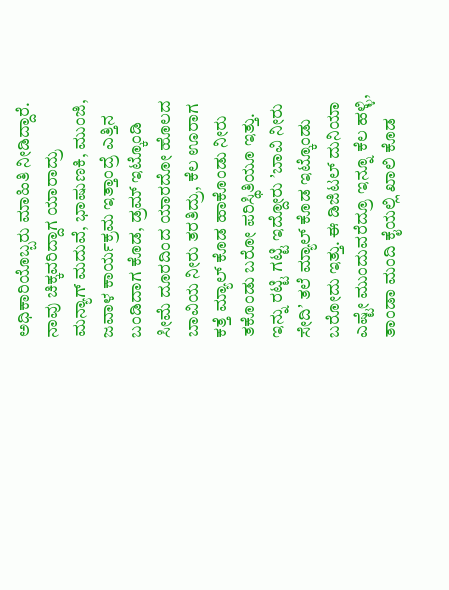ಅಧಿಕಾರಿಯೊಬ್ಬರು ಮಾಹಿತಿ ನೀಡಿದ್ದಾರೆ.
ನಾವು ಚಿಕ್ಕವರಿದ್ದಾಗ ಯಾರಾದ್ರು ಮನ್ಯಾಗ್ ಮದುವೆ, ಭಾಷುಣಕಿ, ಮುಂಜಿ, ಜವಾಳ ಕಾರ್ಯಕ್ರಮ ಇತ್ತಾಂದ್ರೆ ಎತ್ತಿನ ಬಂಡಿದಾಗ ಕೊಡ, ಡ್ರಮ್ ಇಟ್ಕೊಂಡಿ ಸೀಮೆ ದೂರದಿಂದ ಯಾರದೋ ಹೊಲದ ಬಾವಿಯ ನೀರು ತರತಿದ್ರು, ಕೆಲ ಊರಾಗ ಕತ್ತೆ ಮ್ಯಾಲ್ ಕೊಡ ಹಾಕೊಂಡು ನೀರು ತಕೊಂಡು ಬರೋ ಪರಿಸ್ಥಿತಿಯೂ ಇತ್ತು. ಇನ್ನು ರಟ್ಟಿ ಗಟ್ಟಿ ಇದ್ದೋರು ʼಬಾವಿ ನೀರು ಸೇದಿʼ ತಲೆ ಮ್ಯಾಲ್ ಕೊಡ ಇಟ್ಕೊಂಡು ಬರೋದು ಇತ್ತು. ಈ ಡಿಜಿಟಲ್ ದುನಿಯಾ ಎಷ್ಟೇ ಮುಂದುವರೆದ್ರೂ ಇನ್ನೂ ಕೆಲ ಹಳ್ಳಿ, ತಾಂಡಾ ಮಂದಿ ಕೈಯಲ್ಲಿ ಖಾಲಿ ಕೊಡ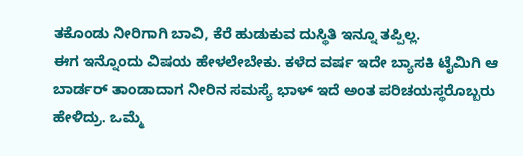ತಕೊಂಡು ನೀರಿಗಾಗಿ ಬಾವಿ, ಕೆರೆ ಹುಡುಕುವ ದುಸ್ಥಿತಿ ಇನ್ನೂ ತಪ್ಪಿಲ್ಲ.
ಈಗ ಇನ್ನೊಂದು ವಿಷಯ ಹೇಳಲೇಬೇಕು. ಕಳೆದ ವರ್ಷ ಇದೇ ಬ್ಯಾಸಕಿ ಟೈಮಿಗಿ ಆ ಬಾರ್ಡರ್ ತಾಂಡಾದಾಗ ನೀರಿನ ಸಮಸ್ಯೆ ಭಾಳ್ ಇದೆ ಅಂತ ಪರಿಚಯಸ್ಥರೊಬ್ಬರು ಹೇಳಿದ್ರು. ಒಮ್ಮೆ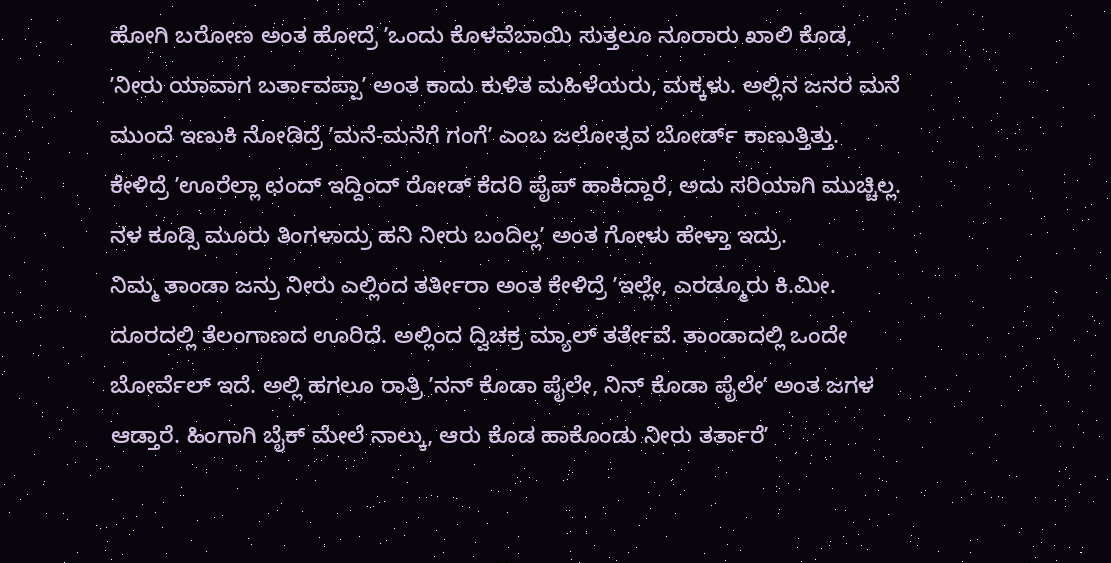ಹೋಗಿ ಬರೋಣ ಅಂತ ಹೋದ್ರೆ ʼಒಂದು ಕೊಳವೆಬಾಯಿ ಸುತ್ತಲೂ ನೂರಾರು ಖಾಲಿ ಕೊಡ, ʼನೀರು ಯಾವಾಗ ಬರ್ತಾವಪ್ಪಾʼ ಅಂತ ಕಾದು ಕುಳಿತ ಮಹಿಳೆಯರು, ಮಕ್ಕಳು. ಅಲ್ಲಿನ ಜನರ ಮನೆ ಮುಂದೆ ಇಣುಕಿ ನೋಡಿದ್ರೆ ʼಮನೆ-ಮನೆಗೆ ಗಂಗೆʼ ಎಂಬ ಜಲೋತ್ಸವ ಬೋರ್ಡ್ ಕಾಣುತ್ತಿತ್ತು. ಕೇಳಿದ್ರೆ ʼಊರೆಲ್ಲಾ ಛಂದ್ ಇದ್ದಿಂದ್ ರೋಡ್ ಕೆದರಿ ಪೈಪ್ ಹಾಕಿದ್ದಾರೆ, ಅದು ಸರಿಯಾಗಿ ಮುಚ್ಚಿಲ್ಲ. ನಳ ಕೂಡ್ಸಿ ಮೂರು ತಿಂಗಳಾದ್ರು ಹನಿ ನೀರು ಬಂದಿಲ್ಲʼ ಅಂತ ಗೋಳು ಹೇಳ್ತಾ ಇದ್ರು.
ನಿಮ್ಮ ತಾಂಡಾ ಜನ್ರು ನೀರು ಎಲ್ಲಿಂದ ತರ್ತೀರಾ ಅಂತ ಕೇಳಿದ್ರೆ ʼಇಲ್ಲೇ, ಎರಡ್ಮೂರು ಕಿ.ಮೀ. ದೂರದಲ್ಲಿ ತೆಲಂಗಾಣದ ಊರಿದೆ. ಅಲ್ಲಿಂದ ದ್ವಿಚಕ್ರ ಮ್ಯಾಲ್ ತರ್ತೇವೆ. ತಾಂಡಾದಲ್ಲಿ ಒಂದೇ ಬೋರ್ವೆಲ್ ಇದೆ. ಅಲ್ಲಿ ಹಗಲೂ ರಾತ್ರಿ ʼನನ್ ಕೊಡಾ ಪೈಲೇ, ನಿನ್ ಕೊಡಾ ಪೈಲೇʼ ಅಂತ ಜಗಳ ಆಡ್ತಾರೆ. ಹಿಂಗಾಗಿ ಬೈಕ್ ಮೇಲೆ ನಾಲ್ಕು, ಆರು ಕೊಡ ಹಾಕೊಂಡು ನೀರು ತರ್ತಾರೆʼ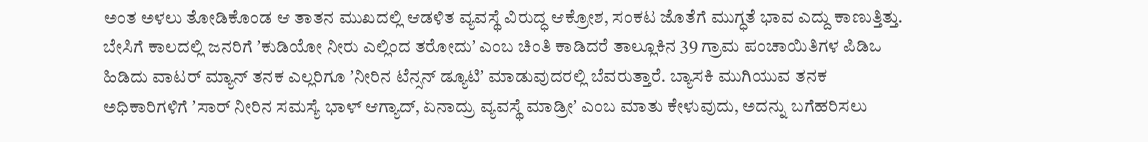ಅಂತ ಅಳಲು ತೋಡಿಕೊಂಡ ಆ ತಾತನ ಮುಖದಲ್ಲಿ ಆಡಳಿತ ವ್ಯವಸ್ಥೆ ವಿರುದ್ಧ ಆಕ್ರೋಶ, ಸಂಕಟ ಜೊತೆಗೆ ಮುಗ್ಧತೆ ಭಾವ ಎದ್ದು ಕಾಣುತ್ತಿತ್ತು.
ಬೇಸಿಗೆ ಕಾಲದಲ್ಲಿ ಜನರಿಗೆ ʼಕುಡಿಯೋ ನೀರು ಎಲ್ಲಿಂದ ತರೋದುʼ ಎಂಬ ಚಿಂತಿ ಕಾಡಿದರೆ ತಾಲ್ಲೂಕಿನ 39 ಗ್ರಾಮ ಪಂಚಾಯಿತಿಗಳ ಪಿಡಿಒ ಹಿಡಿದು ವಾಟರ್ ಮ್ಯಾನ್ ತನಕ ಎಲ್ಲರಿಗೂ ʼನೀರಿನ ಟೆನ್ಸನ್ ಡ್ಯೂಟಿʼ ಮಾಡುವುದರಲ್ಲಿ ಬೆವರುತ್ತಾರೆ. ಬ್ಯಾಸಕಿ ಮುಗಿಯುವ ತನಕ ಅಧಿಕಾರಿಗಳಿಗೆ ʼಸಾರ್ ನೀರಿನ ಸಮಸ್ಯೆ ಭಾಳ್ ಆಗ್ಯಾದ್, ಏನಾದ್ರು ವ್ಯವಸ್ಥೆ ಮಾಡ್ರೀʼ ಎಂಬ ಮಾತು ಕೇಳುವುದು, ಅದನ್ನು ಬಗೆಹರಿಸಲು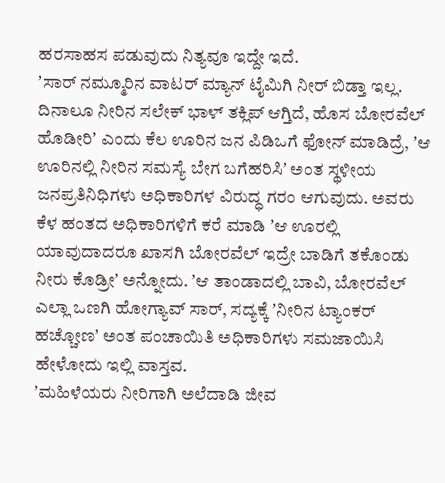ಹರಸಾಹಸ ಪಡುವುದು ನಿತ್ಯವೂ ಇದ್ದೇ ಇದೆ.
ʼಸಾರ್ ನಮ್ಮೂರಿನ ವಾಟರ್ ಮ್ಯಾನ್ ಟೈಮಿಗಿ ನೀರ್ ಬಿಡ್ತಾ ಇಲ್ಲ. ದಿನಾಲೂ ನೀರಿನ ಸಲೇಕ್ ಭಾಳ್ ತಕ್ಲಿಪ್ ಆಗ್ತಿದೆ, ಹೊಸ ಬೋರವೆಲ್ ಹೊಡೀರಿʼ ಎಂದು ಕೆಲ ಊರಿನ ಜನ ಪಿಡಿಒಗೆ ಫೋನ್ ಮಾಡಿದ್ರೆ, ʼಆ ಊರಿನಲ್ಲಿ ನೀರಿನ ಸಮಸ್ಯೆ ಬೇಗ ಬಗೆಹರಿಸಿʼ ಅಂತ ಸ್ಥಳೀಯ ಜನಪ್ರತಿನಿಧಿಗಳು ಅಧಿಕಾರಿಗಳ ವಿರುದ್ಧ ಗರಂ ಆಗುವುದು. ಅವರು ಕೆಳ ಹಂತದ ಅಧಿಕಾರಿಗಳಿಗೆ ಕರೆ ಮಾಡಿ ʼಆ ಊರಲ್ಲಿ ಯಾವುದಾದರೂ ಖಾಸಗಿ ಬೋರವೆಲ್ ಇದ್ರೇ ಬಾಡಿಗೆ ತಕೊಂಡು ನೀರು ಕೊಡ್ರೀʼ ಅನ್ನೋದು. ʼಆ ತಾಂಡಾದಲ್ಲಿ ಬಾವಿ, ಬೋರವೆಲ್ ಎಲ್ಲಾ ಒಣಗಿ ಹೋಗ್ಯಾವ್ ಸಾರ್, ಸದ್ಯಕ್ಕೆ ʼನೀರಿನ ಟ್ಯಾಂಕರ್ ಹಚ್ಚೋಣʼ ಅಂತ ಪಂಚಾಯಿತಿ ಅಧಿಕಾರಿಗಳು ಸಮಜಾಯಿಸಿ ಹೇಳೋದು ಇಲ್ಲಿ ವಾಸ್ತವ.
ʼಮಹಿಳೆಯರು ನೀರಿಗಾಗಿ ಅಲೆದಾಡಿ ಜೀವ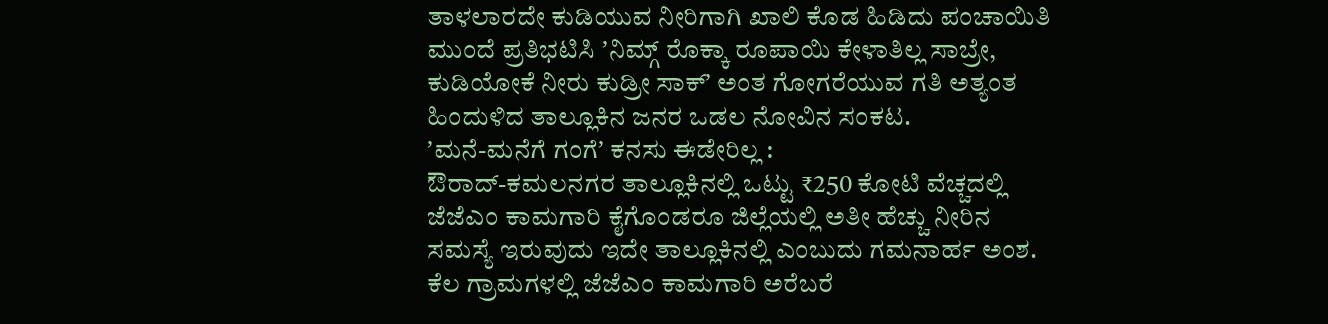ತಾಳಲಾರದೇ ಕುಡಿಯುವ ನೀರಿಗಾಗಿ ಖಾಲಿ ಕೊಡ ಹಿಡಿದು ಪಂಚಾಯಿತಿ ಮುಂದೆ ಪ್ರತಿಭಟಿಸಿ ʼನಿಮ್ಗ್ ರೊಕ್ಕಾ ರೂಪಾಯಿ ಕೇಳಾತಿಲ್ಲ ಸಾಬ್ರೇ, ಕುಡಿಯೋಕೆ ನೀರು ಕುಡ್ರೀ ಸಾಕ್ʼ ಅಂತ ಗೋಗರೆಯುವ ಗತಿ ಅತ್ಯಂತ ಹಿಂದುಳಿದ ತಾಲ್ಲೂಕಿನ ಜನರ ಒಡಲ ನೋವಿನ ಸಂಕಟ.
ʼಮನೆ-ಮನೆಗೆ ಗಂಗೆʼ ಕನಸು ಈಡೇರಿಲ್ಲ :
ಔರಾದ್-ಕಮಲನಗರ ತಾಲ್ಲೂಕಿನಲ್ಲಿ ಒಟ್ಟು ₹250 ಕೋಟಿ ವೆಚ್ಚದಲ್ಲಿ ಜೆಜೆಎಂ ಕಾಮಗಾರಿ ಕೈಗೊಂಡರೂ ಜಿಲ್ಲೆಯಲ್ಲಿ ಅತೀ ಹೆಚ್ಚು ನೀರಿನ ಸಮಸ್ಯೆ ಇರುವುದು ಇದೇ ತಾಲ್ಲೂಕಿನಲ್ಲಿ ಎಂಬುದು ಗಮನಾರ್ಹ ಅಂಶ. ಕೆಲ ಗ್ರಾಮಗಳಲ್ಲಿ ಜೆಜೆಎಂ ಕಾಮಗಾರಿ ಅರೆಬರೆ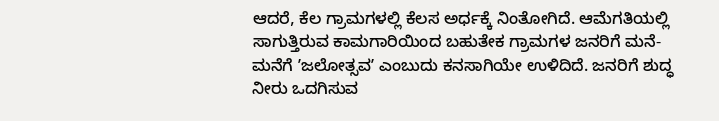ಆದರೆ, ಕೆಲ ಗ್ರಾಮಗಳಲ್ಲಿ ಕೆಲಸ ಅರ್ಧಕ್ಕೆ ನಿಂತೋಗಿದೆ. ಆಮೆಗತಿಯಲ್ಲಿ ಸಾಗುತ್ತಿರುವ ಕಾಮಗಾರಿಯಿಂದ ಬಹುತೇಕ ಗ್ರಾಮಗಳ ಜನರಿಗೆ ಮನೆ-ಮನೆಗೆ ʼಜಲೋತ್ಸವʼ ಎಂಬುದು ಕನಸಾಗಿಯೇ ಉಳಿದಿದೆ. ಜನರಿಗೆ ಶುದ್ಧ ನೀರು ಒದಗಿಸುವ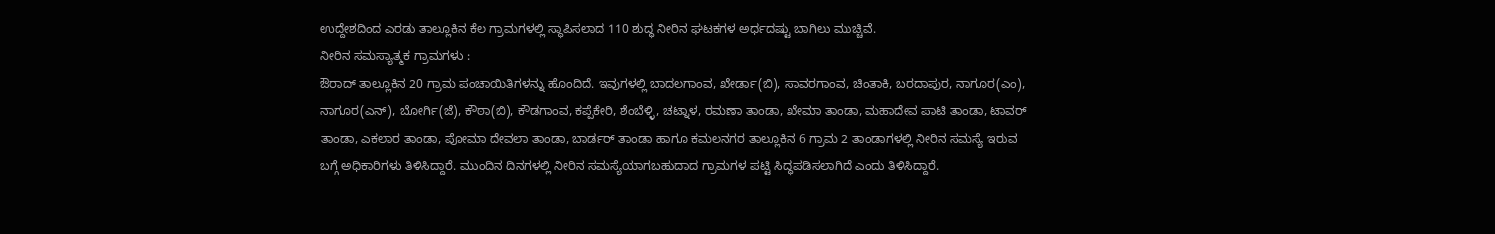ಉದ್ದೇಶದಿಂದ ಎರಡು ತಾಲ್ಲೂಕಿನ ಕೆಲ ಗ್ರಾಮಗಳಲ್ಲಿ ಸ್ಥಾಪಿಸಲಾದ 110 ಶುದ್ಧ ನೀರಿನ ಘಟಕಗಳ ಅರ್ಧದಷ್ಟು ಬಾಗಿಲು ಮುಚ್ಚಿವೆ.
ನೀರಿನ ಸಮಸ್ಯಾತ್ಮಕ ಗ್ರಾಮಗಳು :
ಔರಾದ್ ತಾಲ್ಲೂಕಿನ 20 ಗ್ರಾಮ ಪಂಚಾಯಿತಿಗಳನ್ನು ಹೊಂದಿದೆ. ಇವುಗಳಲ್ಲಿ ಬಾದಲಗಾಂವ, ಖೇರ್ಡಾ(ಬಿ), ಸಾವರಗಾಂವ, ಚಿಂತಾಕಿ, ಬರದಾಪುರ, ನಾಗೂರ(ಎಂ), ನಾಗೂರ(ಎನ್), ಬೋರ್ಗಿ(ಜೆ), ಕೌಠಾ(ಬಿ), ಕೌಡಗಾಂವ, ಕಪ್ಪೆಕೇರಿ, ಶೆಂಬೆಳ್ಳಿ, ಚಟ್ನಾಳ, ರಮಣಾ ತಾಂಡಾ, ಖೇಮಾ ತಾಂಡಾ, ಮಹಾದೇವ ಪಾಟಿ ತಾಂಡಾ, ಟಾವರ್ ತಾಂಡಾ, ಎಕಲಾರ ತಾಂಡಾ, ಪೋಮಾ ದೇವಲಾ ತಾಂಡಾ, ಬಾರ್ಡರ್ ತಾಂಡಾ ಹಾಗೂ ಕಮಲನಗರ ತಾಲ್ಲೂಕಿನ 6 ಗ್ರಾಮ 2 ತಾಂಡಾಗಳಲ್ಲಿ ನೀರಿನ ಸಮಸ್ಯೆ ಇರುವ ಬಗ್ಗೆ ಅಧಿಕಾರಿಗಳು ತಿಳಿಸಿದ್ದಾರೆ. ಮುಂದಿನ ದಿನಗಳಲ್ಲಿ ನೀರಿನ ಸಮಸ್ಯೆಯಾಗಬಹುದಾದ ಗ್ರಾಮಗಳ ಪಟ್ಟಿ ಸಿದ್ಧಪಡಿಸಲಾಗಿದೆ ಎಂದು ತಿಳಿಸಿದ್ದಾರೆ.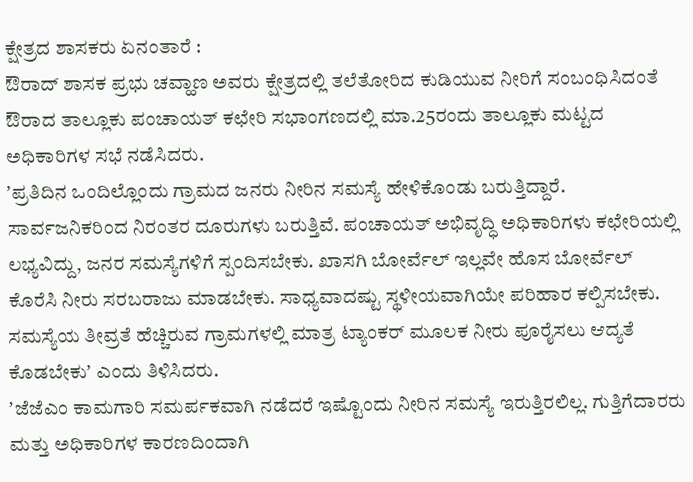ಕ್ಷೇತ್ರದ ಶಾಸಕರು ಏನಂತಾರೆ :
ಔರಾದ್ ಶಾಸಕ ಪ್ರಭು ಚವ್ಹಾಣ ಅವರು ಕ್ಷೇತ್ರದಲ್ಲಿ ತಲೆತೋರಿದ ಕುಡಿಯುವ ನೀರಿಗೆ ಸಂಬಂಧಿಸಿದಂತೆ ಔರಾದ ತಾಲ್ಲೂಕು ಪಂಚಾಯತ್ ಕಛೇರಿ ಸಭಾಂಗಣದಲ್ಲಿ ಮಾ.25ರಂದು ತಾಲ್ಲೂಕು ಮಟ್ಟದ ಅಧಿಕಾರಿಗಳ ಸಭೆ ನಡೆಸಿದರು.
ʼಪ್ರತಿದಿನ ಒಂದಿಲ್ಲೊಂದು ಗ್ರಾಮದ ಜನರು ನೀರಿನ ಸಮಸ್ಯೆ ಹೇಳಿಕೊಂಡು ಬರುತ್ತಿದ್ದಾರೆ. ಸಾರ್ವಜನಿಕರಿಂದ ನಿರಂತರ ದೂರುಗಳು ಬರುತ್ತಿವೆ. ಪಂಚಾಯತ್ ಅಭಿವೃದ್ಧಿ ಅಧಿಕಾರಿಗಳು ಕಛೇರಿಯಲ್ಲಿ ಲಭ್ಯವಿದ್ದು, ಜನರ ಸಮಸ್ಯೆಗಳಿಗೆ ಸ್ಪಂದಿಸಬೇಕು. ಖಾಸಗಿ ಬೋರ್ವೆಲ್ ಇಲ್ಲವೇ ಹೊಸ ಬೋರ್ವೆಲ್ ಕೊರೆಸಿ ನೀರು ಸರಬರಾಜು ಮಾಡಬೇಕು. ಸಾಧ್ಯವಾದಷ್ಟು ಸ್ಥಳೀಯವಾಗಿಯೇ ಪರಿಹಾರ ಕಲ್ಪಿಸಬೇಕು. ಸಮಸ್ಯೆಯ ತೀವ್ರತೆ ಹೆಚ್ಚಿರುವ ಗ್ರಾಮಗಳಲ್ಲಿ ಮಾತ್ರ ಟ್ಯಾಂಕರ್ ಮೂಲಕ ನೀರು ಪೂರೈಸಲು ಆದ್ಯತೆ ಕೊಡಬೇಕುʼ ಎಂದು ತಿಳಿಸಿದರು.
ʼಜೆಜೆಎಂ ಕಾಮಗಾರಿ ಸಮರ್ಪಕವಾಗಿ ನಡೆದರೆ ಇಷ್ಟೊಂದು ನೀರಿನ ಸಮಸ್ಯೆ ಇರುತ್ತಿರಲಿಲ್ಲ. ಗುತ್ತಿಗೆದಾರರು ಮತ್ತು ಅಧಿಕಾರಿಗಳ ಕಾರಣದಿಂದಾಗಿ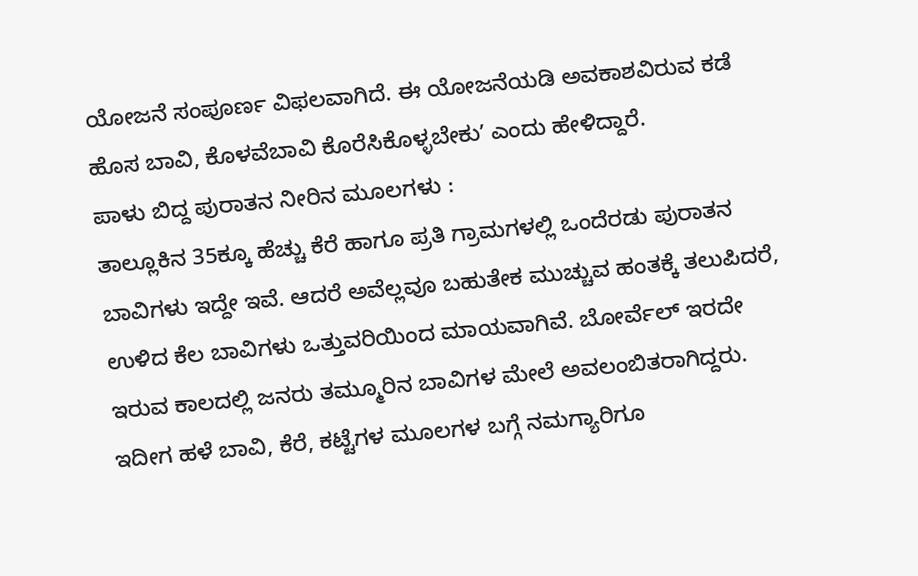ಯೋಜನೆ ಸಂಪೂರ್ಣ ವಿಫಲವಾಗಿದೆ. ಈ ಯೋಜನೆಯಡಿ ಅವಕಾಶವಿರುವ ಕಡೆ ಹೊಸ ಬಾವಿ, ಕೊಳವೆಬಾವಿ ಕೊರೆಸಿಕೊಳ್ಳಬೇಕುʼ ಎಂದು ಹೇಳಿದ್ದಾರೆ.
ಪಾಳು ಬಿದ್ದ ಪುರಾತನ ನೀರಿನ ಮೂಲಗಳು :
ತಾಲ್ಲೂಕಿನ 35ಕ್ಕೂ ಹೆಚ್ಚು ಕೆರೆ ಹಾಗೂ ಪ್ರತಿ ಗ್ರಾಮಗಳಲ್ಲಿ ಒಂದೆರಡು ಪುರಾತನ ಬಾವಿಗಳು ಇದ್ದೇ ಇವೆ. ಆದರೆ ಅವೆಲ್ಲವೂ ಬಹುತೇಕ ಮುಚ್ಚುವ ಹಂತಕ್ಕೆ ತಲುಪಿದರೆ, ಉಳಿದ ಕೆಲ ಬಾವಿಗಳು ಒತ್ತುವರಿಯಿಂದ ಮಾಯವಾಗಿವೆ. ಬೋರ್ವೆಲ್ ಇರದೇ ಇರುವ ಕಾಲದಲ್ಲಿ ಜನರು ತಮ್ಮೂರಿನ ಬಾವಿಗಳ ಮೇಲೆ ಅವಲಂಬಿತರಾಗಿದ್ದರು. ಇದೀಗ ಹಳೆ ಬಾವಿ, ಕೆರೆ, ಕಟ್ಟೆಗಳ ಮೂಲಗಳ ಬಗ್ಗೆ ನಮಗ್ಯಾರಿಗೂ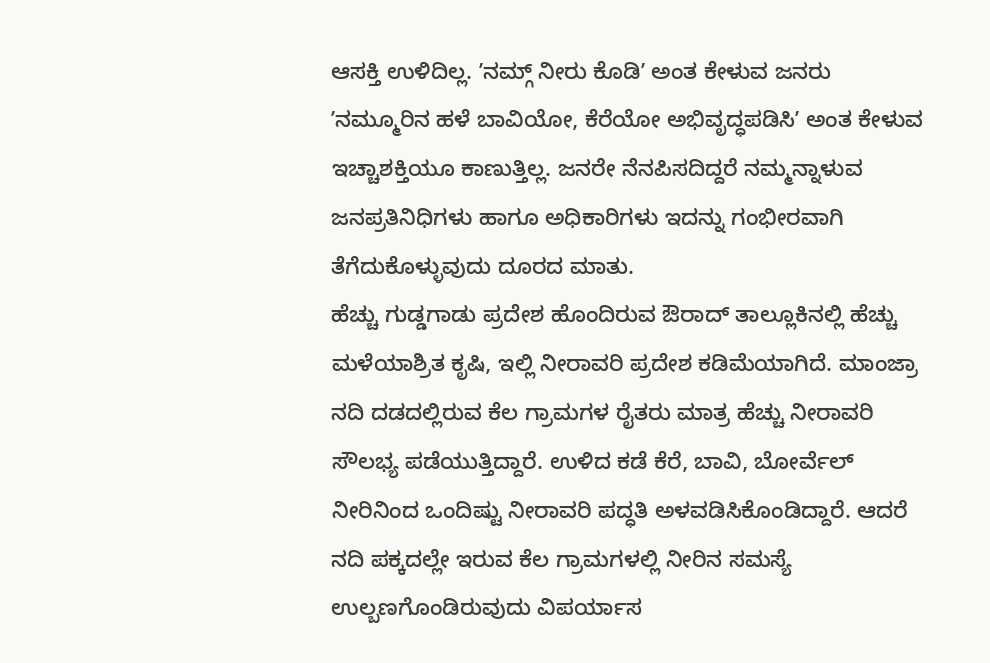ಆಸಕ್ತಿ ಉಳಿದಿಲ್ಲ. ʼನಮ್ಗ್ ನೀರು ಕೊಡಿʼ ಅಂತ ಕೇಳುವ ಜನರು ʼನಮ್ಮೂರಿನ ಹಳೆ ಬಾವಿಯೋ, ಕೆರೆಯೋ ಅಭಿವೃದ್ಧಪಡಿಸಿʼ ಅಂತ ಕೇಳುವ ಇಚ್ಚಾಶಕ್ತಿಯೂ ಕಾಣುತ್ತಿಲ್ಲ. ಜನರೇ ನೆನಪಿಸದಿದ್ದರೆ ನಮ್ಮನ್ನಾಳುವ ಜನಪ್ರತಿನಿಧಿಗಳು ಹಾಗೂ ಅಧಿಕಾರಿಗಳು ಇದನ್ನು ಗಂಭೀರವಾಗಿ ತೆಗೆದುಕೊಳ್ಳುವುದು ದೂರದ ಮಾತು.
ಹೆಚ್ಚು ಗುಡ್ಡಗಾಡು ಪ್ರದೇಶ ಹೊಂದಿರುವ ಔರಾದ್ ತಾಲ್ಲೂಕಿನಲ್ಲಿ ಹೆಚ್ಚು ಮಳೆಯಾಶ್ರಿತ ಕೃಷಿ, ಇಲ್ಲಿ ನೀರಾವರಿ ಪ್ರದೇಶ ಕಡಿಮೆಯಾಗಿದೆ. ಮಾಂಜ್ರಾ ನದಿ ದಡದಲ್ಲಿರುವ ಕೆಲ ಗ್ರಾಮಗಳ ರೈತರು ಮಾತ್ರ ಹೆಚ್ಚು ನೀರಾವರಿ ಸೌಲಭ್ಯ ಪಡೆಯುತ್ತಿದ್ದಾರೆ. ಉಳಿದ ಕಡೆ ಕೆರೆ, ಬಾವಿ, ಬೋರ್ವೆಲ್ ನೀರಿನಿಂದ ಒಂದಿಷ್ಟು ನೀರಾವರಿ ಪದ್ಧತಿ ಅಳವಡಿಸಿಕೊಂಡಿದ್ದಾರೆ. ಆದರೆ ನದಿ ಪಕ್ಕದಲ್ಲೇ ಇರುವ ಕೆಲ ಗ್ರಾಮಗಳಲ್ಲಿ ನೀರಿನ ಸಮಸ್ಯೆ ಉಲ್ಬಣಗೊಂಡಿರುವುದು ವಿಪರ್ಯಾಸ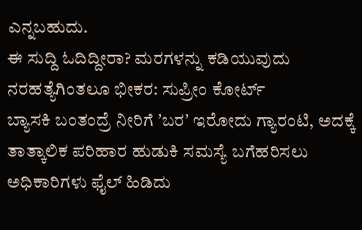ಎನ್ನಬಹುದು.
ಈ ಸುದ್ದಿ ಓದಿದ್ದೀರಾ? ಮರಗಳನ್ನು ಕಡಿಯುವುದು ನರಹತ್ಯೆಗಿಂತಲೂ ಭೀಕರ: ಸುಪ್ರೀಂ ಕೋರ್ಟ್
ಬ್ಯಾಸಕಿ ಬಂತಂದ್ರೆ ನೀರಿಗೆ ʼಬರʼ ಇರೋದು ಗ್ಯಾರಂಟಿ, ಅದಕ್ಕೆ ತಾತ್ಕಾಲಿಕ ಪರಿಹಾರ ಹುಡುಕಿ ಸಮಸ್ಯೆ ಬಗೆಹರಿಸಲು ಅಧಿಕಾರಿಗಳು ಫೈಲ್ ಹಿಡಿದು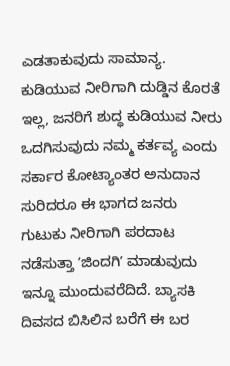ಎಡತಾಕುವುದು ಸಾಮಾನ್ಯ. ಕುಡಿಯುವ ನೀರಿಗಾಗಿ ದುಡ್ಡಿನ ಕೊರತೆ ಇಲ್ಲ, ಜನರಿಗೆ ಶುದ್ಧ ಕುಡಿಯುವ ನೀರು ಒದಗಿಸುವುದು ನಮ್ಮ ಕರ್ತವ್ಯ ಎಂದು ಸರ್ಕಾರ ಕೋಟ್ಯಾಂತರ ಅನುದಾನ ಸುರಿದರೂ ಈ ಭಾಗದ ಜನರು ಗುಟುಕು ನೀರಿಗಾಗಿ ಪರದಾಟ ನಡೆಸುತ್ತಾ ʼಜಿಂದಗಿʼ ಮಾಡುವುದು ಇನ್ನೂ ಮುಂದುವರೆದಿದೆ. ಬ್ಯಾಸಕಿ ದಿವಸದ ಬಿಸಿಲಿನ ಬರೆಗೆ ಈ ಬರ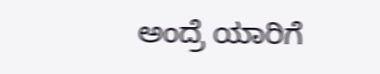ಅಂದ್ರೆ ಯಾರಿಗೆ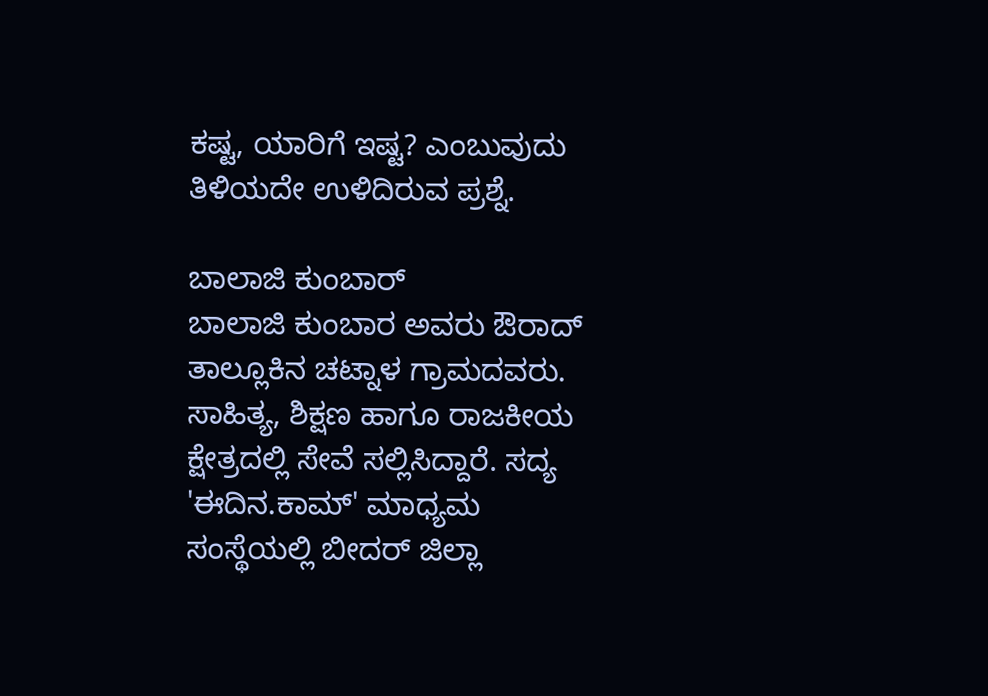ಕಷ್ಟ, ಯಾರಿಗೆ ಇಷ್ಟ? ಎಂಬುವುದು ತಿಳಿಯದೇ ಉಳಿದಿರುವ ಪ್ರಶ್ನೆ.

ಬಾಲಾಜಿ ಕುಂಬಾರ್
ಬಾಲಾಜಿ ಕುಂಬಾರ ಅವರು ಔರಾದ್ ತಾಲ್ಲೂಕಿನ ಚಟ್ನಾಳ ಗ್ರಾಮದವರು. ಸಾಹಿತ್ಯ, ಶಿಕ್ಷಣ ಹಾಗೂ ರಾಜಕೀಯ ಕ್ಷೇತ್ರದಲ್ಲಿ ಸೇವೆ ಸಲ್ಲಿಸಿದ್ದಾರೆ. ಸದ್ಯ 'ಈದಿನ.ಕಾಮ್' ಮಾಧ್ಯಮ ಸಂಸ್ಥೆಯಲ್ಲಿ ಬೀದರ್ ಜಿಲ್ಲಾ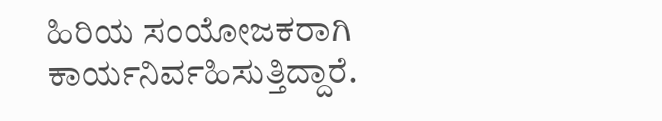ಹಿರಿಯ ಸಂಯೋಜಕರಾಗಿ ಕಾರ್ಯನಿರ್ವಹಿಸುತ್ತಿದ್ದಾರೆ.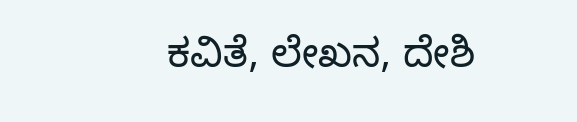ಕವಿತೆ, ಲೇಖನ, ದೇಶಿ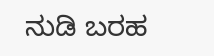ನುಡಿ ಬರಹ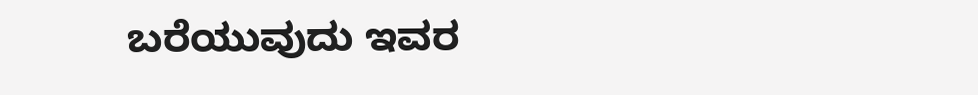ಬರೆಯುವುದು ಇವರ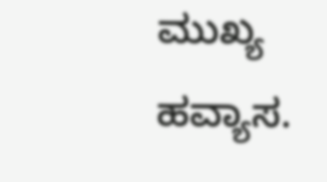ಮುಖ್ಯ ಹವ್ಯಾಸ.